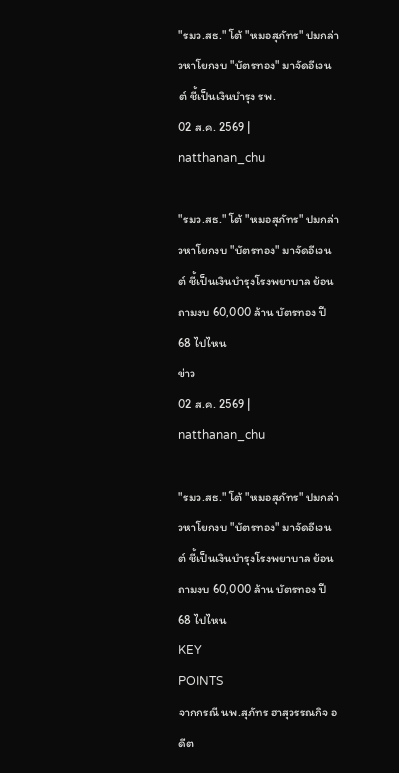"รมว.สธ." โต้ "หมอสุภัทร" ปมกล่าวหาโยกงบ "บัตรทอง" มาจัดอีเวนต์ ชี้เป็นเงินบำรุง รพ.
02 ส.ค. 2569 | natthanan_chu

"รมว.สธ." โต้ "หมอสุภัทร" ปมกล่าวหาโยกงบ "บัตรทอง" มาจัดอีเวนต์ ชี้เป็นเงินบำรุงโรงพยาบาล ย้อนถามงบ 60,000 ล้าน บัตรทอง ปี68 ไปไหน
ข่าว
02 ส.ค. 2569 | natthanan_chu

"รมว.สธ." โต้ "หมอสุภัทร" ปมกล่าวหาโยกงบ "บัตรทอง" มาจัดอีเวนต์ ชี้เป็นเงินบำรุงโรงพยาบาล ย้อนถามงบ 60,000 ล้าน บัตรทอง ปี68 ไปไหน
KEY
POINTS
จากกรณี นพ.สุภัทร ฮาสุวรรณกิจ อดีต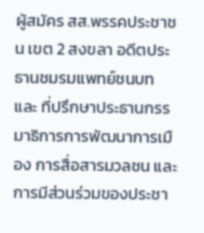ผู้สมัคร สส.พรรคประชาชน เขต 2 สงขลา อดีตประธานชมรมแพทย์ชนบท และ ที่ปรึกษาประธานกรรมาธิการการพัฒนาการเมือง การสื่อสารมวลชน และการมีส่วนร่วมของประชา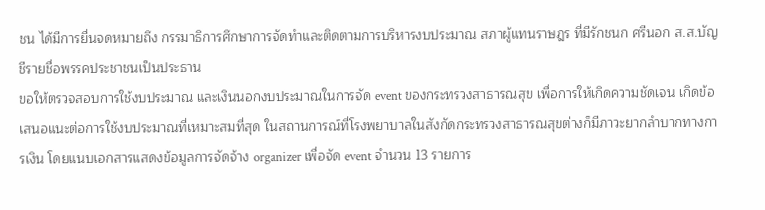ชน ได้มีการยื่นจดหมายถึง กรรมาธิการศึกษาการจัดทำและติดตามการบริหารงบประมาณ สภาผู้แทนราษฎร ที่มีรักชนก ศรีนอก ส.ส.บัญชีรายชื่อพรรคประชาชนเป็นประธาน
ขอให้ตรวจสอบการใช้งบประมาณ และเงินนอกงบประมาณในการจัด event ของกระทรวงสาธารณสุข เพื่อการให้เกิดความชัดเจน เกิดข้อเสนอแนะต่อการใช้งบประมาณที่เหมาะสมที่สุด ในสถานการณ์ที่โรงพยาบาลในสังกัดกระทรวงสาธารณสุขต่างก็มีภาวะยากลำบากทางการเงิน โดยแนบเอกสารแสดงข้อมูลการจัดจ้าง organizer เพื่อจัด event จำนวน 13 รายการ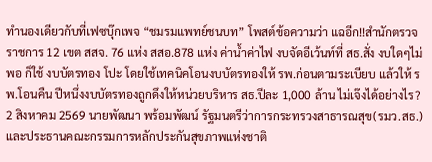ทำนองเดียวกับที่เฟซบุ๊กเพจ “ชมรมแพทย์ชนบท” โพสต์ข้อความว่า แฉอีก!!สำนักตรวจราชการ 12 เขต สสจ. 76 แห่ง สสอ.878 แห่ง ค่าน้ำค่าไฟ งบจัดอีเว้นท์ที่ สธ.สั่ง งบใดๆไม่พอ ก็ใช้ งบบัตรทอง โปะ โดยใช้เทคนิคโอนงบบัตรทองให้ รพ.ก่อนตามระเบียบ แล้วให้ รพ.โอนคืน ปีหนึ่งงบบัตรทองถูกดึงให้หน่วยบริหาร สธ.ปีละ 1,000 ล้าน ไม่เจ๊งได้อย่างไร?
2 สิงหาคม 2569 นายพัฒนา พร้อมพัฒน์ รัฐมนตรีว่าการกระทรวงสาธารณสุข(รมว.สธ.) และประธานคณะกรรมการหลักประกันสุขภาพแห่งชาติ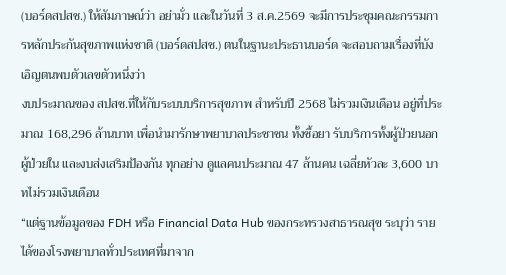(บอร์ดสปสช.) ให้สัมภาษณ์ว่า อย่ามั่ว และในวันที่ 3 ส.ค.2569 จะมีการประชุมคณะกรรมการหลักประกันสุขภาพแห่งชาติ (บอร์ดสปสช.) ตนในฐานะประธานบอร์ด จะสอบถามเรื่องที่บังเอิญตนพบตัวเลขตัวหนึ่งว่า
งบประมาณของ สปสช.ที่ให้กับระบบบริการสุขภาพ สำหรับปี 2568 ไม่รวมเงินเดือน อยู่ที่ประมาณ 168,296 ล้านบาท เพื่อนำมารักษาพยาบาลประชาชน ทั้งซื้อยา รับบริการทั้งผู้ป่วยนอก ผู้ป่วยใน และงบส่งเสริมป้องกัน ทุกอย่าง ดูแลคนประมาณ 47 ล้านคน เฉลี่ยหัวละ 3,600 บาทไม่รวมเงินเดือน
“แต่ฐานข้อมูลของ FDH หรือ Financial Data Hub ของกระทรวงสาธารณสุข ระบุว่า รายได้ของโรงพยาบาลทั่วประเทศที่มาจาก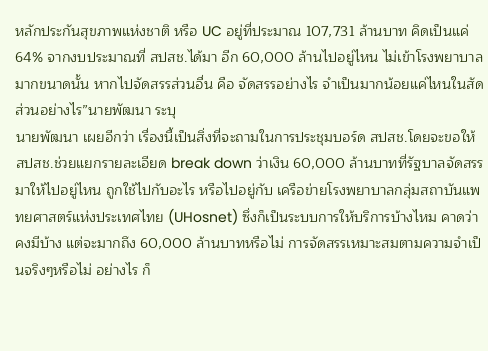หลักประกันสุขภาพแห่งชาติ หรือ UC อยู่ที่ประมาณ 107,731 ล้านบาท คิดเป็นแค่ 64% จากงบประมาณที่ สปสช.ได้มา อีก 60,000 ล้านไปอยู่ไหน ไม่เข้าโรงพยาบาลมากขนาดนั้น หากไปจัดสรรส่วนอื่น คือ จัดสรรอย่างไร จำเป็นมากน้อยแค่ไหนในสัดส่วนอย่างไร”นายพัฒนา ระบุ
นายพัฒนา เผยอีกว่า เรื่องนี้เป็นสิ่งที่จะถามในการประชุมบอร์ด สปสช.โดยจะขอให้ สปสช.ช่วยแยกรายละเอียด break down ว่าเงิน 60,000 ล้านบาทที่รัฐบาลจัดสรรมาให้ไปอยู่ไหน ถูกใช้ไปกับอะไร หรือไปอยู่กับ เครือข่ายโรงพยาบาลกลุ่มสถาบันแพทยศาสตร์แห่งประเทศไทย (UHosnet) ซึ่งก็เป็นระบบการให้บริการบ้างไหม คาดว่าคงมีบ้าง แต่จะมากถึง 60,000 ล้านบาทหรือไม่ การจัดสรรเหมาะสมตามความจำเป็นจริงๆหรือไม่ อย่างไร ก็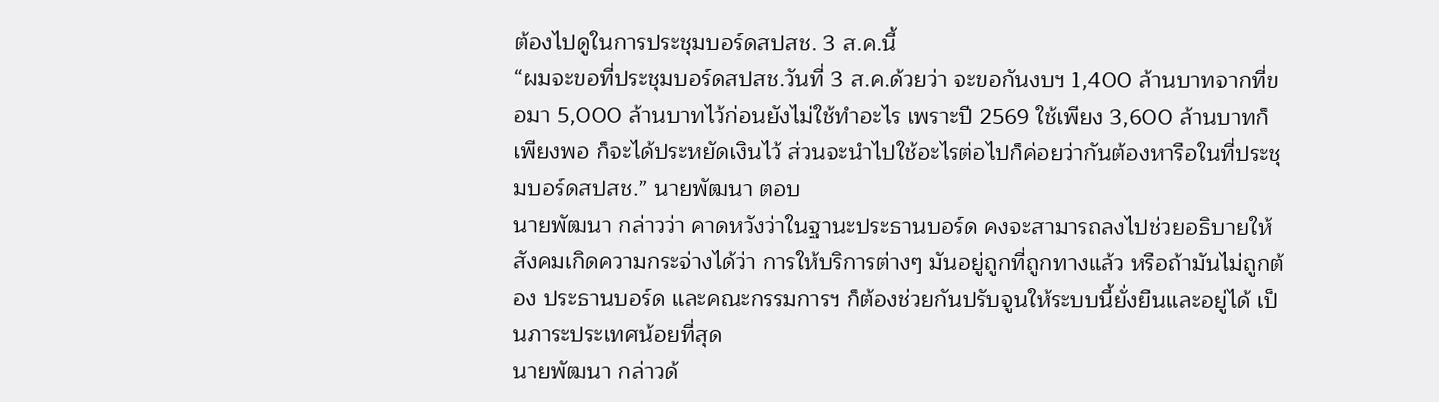ต้องไปดูในการประชุมบอร์ดสปสช. 3 ส.ค.นี้
“ผมจะขอที่ประชุมบอร์ดสปสช.วันที่ 3 ส.ค.ด้วยว่า จะขอกันงบฯ 1,400 ล้านบาทจากที่ขอมา 5,000 ล้านบาทไว้ก่อนยังไม่ใช้ทำอะไร เพราะปี 2569 ใช้เพียง 3,600 ล้านบาทก็เพียงพอ ก็จะได้ประหยัดเงินไว้ ส่วนจะนำไปใช้อะไรต่อไปก็ค่อยว่ากันต้องหารือในที่ประชุมบอร์ดสปสช.” นายพัฒนา ตอบ
นายพัฒนา กล่าวว่า คาดหวังว่าในฐานะประธานบอร์ด คงจะสามารถลงไปช่วยอธิบายให้สังคมเกิดความกระจ่างได้ว่า การให้บริการต่างๆ มันอยู่ถูกที่ถูกทางแล้ว หรือถ้ามันไม่ถูกต้อง ประธานบอร์ด และคณะกรรมการฯ ก็ต้องช่วยกันปรับจูนให้ระบบนี้ยั่งยืนและอยู่ได้ เป็นภาระประเทศน้อยที่สุด
นายพัฒนา กล่าวด้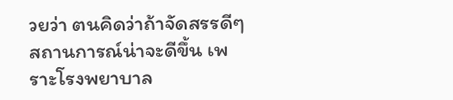วยว่า ตนคิดว่าถ้าจัดสรรดีๆ สถานการณ์น่าจะดีขึ้น เพราะโรงพยาบาล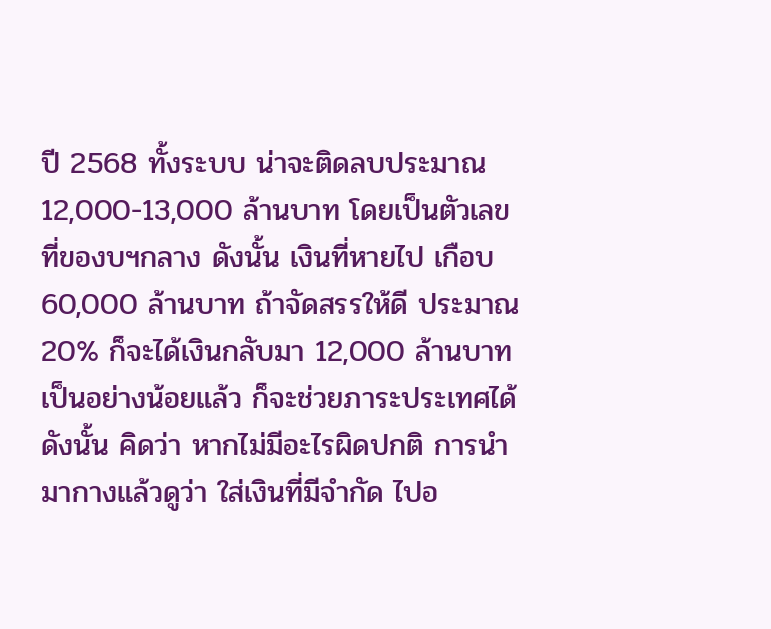ปี 2568 ทั้งระบบ น่าจะติดลบประมาณ 12,000-13,000 ล้านบาท โดยเป็นตัวเลขที่ของบฯกลาง ดังนั้น เงินที่หายไป เกือบ 60,000 ล้านบาท ถ้าจัดสรรให้ดี ประมาณ 20% ก็จะได้เงินกลับมา 12,000 ล้านบาทเป็นอย่างน้อยแล้ว ก็จะช่วยภาระประเทศได้ ดังนั้น คิดว่า หากไม่มีอะไรผิดปกติ การนำมากางแล้วดูว่า ใส่เงินที่มีจำกัด ไปอ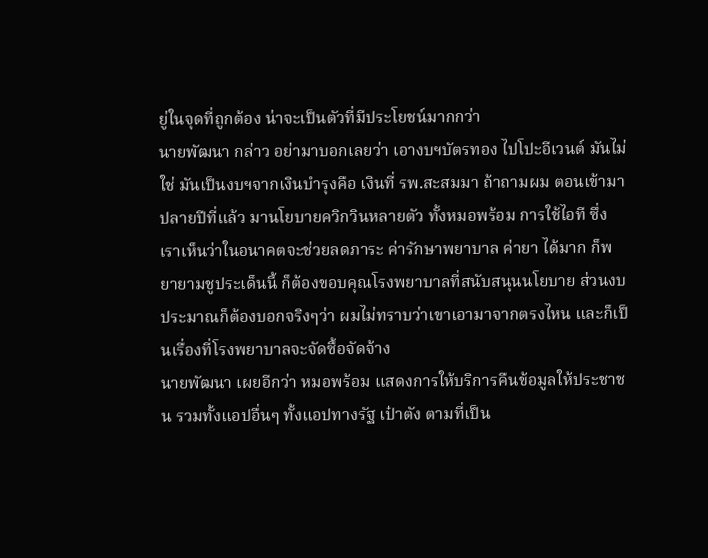ยู่ในจุดที่ถูกต้อง น่าจะเป็นตัวที่มีประโยชน์มากกว่า
นายพัฒนา กล่าว อย่ามาบอกเลยว่า เอางบฯบัตรทอง ไปโปะอีเวนต์ มันไม่ใช่ มันเป็นงบฯจากเงินบำรุงคือ เงินที่ รพ.สะสมมา ถ้าถามผม ตอนเข้ามาปลายปีที่แล้ว มานโยบายควิกวินหลายตัว ทั้งหมอพร้อม การใช้ไอที ซึ่งเราเห็นว่าในอนาคตจะช่วยลดภาระ ค่ารักษาพยาบาล ค่ายา ได้มาก ก็พยายามชูประเด็นนี้ ก็ต้องขอบคุณโรงพยาบาลที่สนับสนุนนโยบาย ส่วนงบประมาณก็ต้องบอกจริงๆว่า ผมไม่ทราบว่าเขาเอามาจากตรงไหน และก็เป็นเรื่องที่โรงพยาบาลจะจัดซื้อจัดจ้าง
นายพัฒนา เผยอีกว่า หมอพร้อม แสดงการให้บริการคืนข้อมูลให้ประชาชน รวมทั้งแอปอื่นๆ ทั้งแอปทางรัฐ เป๋าตัง ตามที่เป็น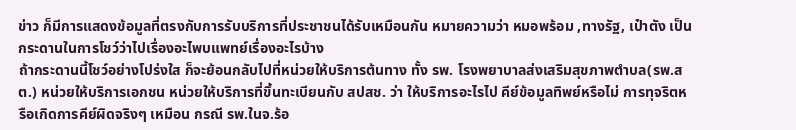ข่าว ก็มีการแสดงข้อมูลที่ตรงกับการรับบริการที่ประชาชนได้รับเหมือนกัน หมายความว่า หมอพร้อม ,ทางรัฐ, เป๋าตัง เป็นกระดานในการโชว์ว่าไปเรื่องอะไพบแพทย์เรื่องอะไรบ้าง
ถ้ากระดานนี้โชว์อย่างโปร่งใส ก็จะย้อนกลับไปที่หน่วยให้บริการต้นทาง ทั้ง รพ. โรงพยาบาลส่งเสริมสุขภาพตำบล(รพ.สต.) หน่วยให้บริการเอกชน หน่วยให้บริการที่ขึ้นทะเบียนกับ สปสช. ว่า ให้บริการอะไรไป คีย์ข้อมูลทิพย์หรือไม่ การทุจริตหรือเกิดการคีย์ผิดจริงๆ เหมือน กรณี รพ.ในจ.ร้อ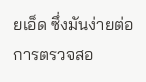ยเอ็ด ซึ่งมันง่ายต่อการตรวจสอ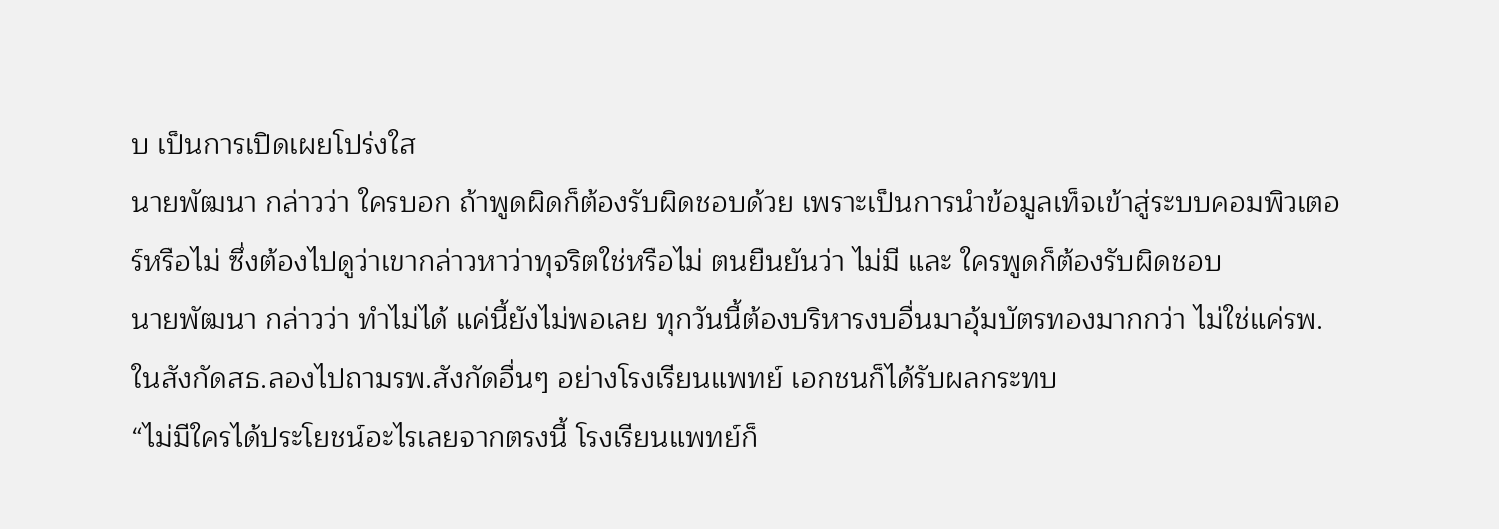บ เป็นการเปิดเผยโปร่งใส
นายพัฒนา กล่าวว่า ใครบอก ถ้าพูดผิดก็ต้องรับผิดชอบด้วย เพราะเป็นการนำข้อมูลเท็จเข้าสู่ระบบคอมพิวเตอร์หรือไม่ ซึ่งต้องไปดูว่าเขากล่าวหาว่าทุจริตใช่หรือไม่ ตนยืนยันว่า ไม่มี และ ใครพูดก็ต้องรับผิดชอบ
นายพัฒนา กล่าวว่า ทำไม่ได้ แค่นี้ยังไม่พอเลย ทุกวันนี้ต้องบริหารงบอื่นมาอุ้มบัตรทองมากกว่า ไม่ใช่แค่รพ.ในสังกัดสธ.ลองไปถามรพ.สังกัดอื่นๆ อย่างโรงเรียนแพทย์ เอกชนก็ได้รับผลกระทบ
“ไม่มีใครได้ประโยชน์อะไรเลยจากตรงนี้ โรงเรียนแพทย์ก็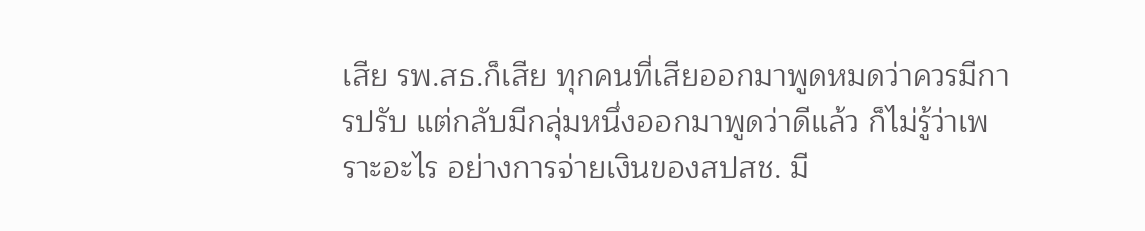เสีย รพ.สธ.ก็เสีย ทุกคนที่เสียออกมาพูดหมดว่าควรมีการปรับ แต่กลับมีกลุ่มหนึ่งออกมาพูดว่าดีแล้ว ก็ไม่รู้ว่าเพราะอะไร อย่างการจ่ายเงินของสปสช. มี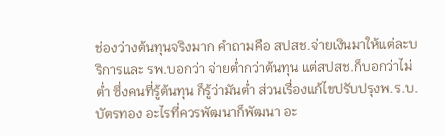ช่องว่างต้นทุนจริงมาก คำถามคือ สปสช.จ่ายเงินมาให้แต่ละบริการและ รพ.บอกว่า จ่ายต่ำกว่าต้นทุน แต่สปสช.ก็บอกว่าไม่ต่ำ ซึ่งคนที่รู้ต้นทุน ก็รู้ว่ามันต่ำ ส่วนเรื่องแก้ไขปรับปรุงพ.ร.บ.บัตรทอง อะไรที่ควรพัฒนาก็พัฒนา อะ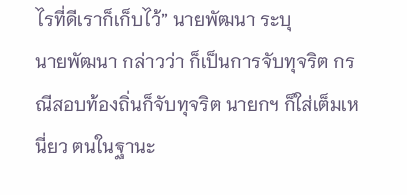ไรที่ดีเราก็เก็บไว้” นายพัฒนา ระบุ
นายพัฒนา กล่าวว่า ก็เป็นการจับทุจริต กรณีสอบท้องถิ่นก็จับทุจริต นายกฯ ก็ใส่เต็มเหนี่ยว ตนในฐานะ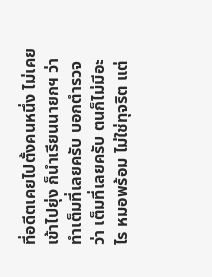ที่อดีตเคยไปตั้งคนหนึ่ง ไม่เคยเข้าไปยุ่ง ก็นำเรียนนายกฯ ว่าทำเต็มที่เลยครับ บอกตำรวจว่า เต็มที่เลยครับ ตนก็ไม่มีอะไร หมอพร้อม ไม่ใช่ทุจริต แต่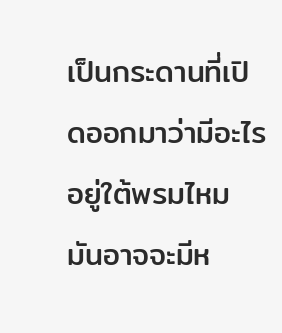เป็นกระดานที่เปิดออกมาว่ามีอะไรอยู่ใต้พรมไหม มันอาจจะมีห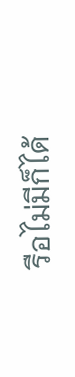รือไม่มีก็ได้